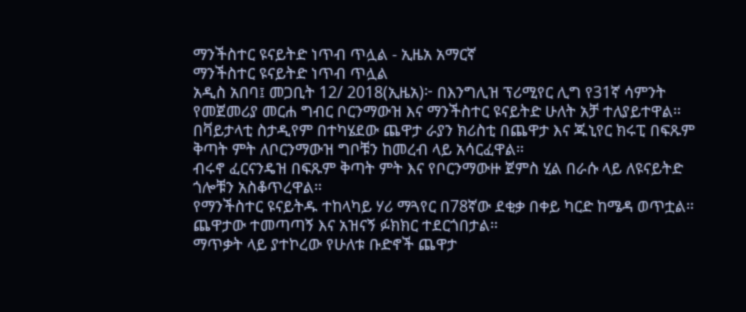ማንችስተር ዩናይትድ ነጥብ ጥሏል - ኢዜአ አማርኛ
ማንችስተር ዩናይትድ ነጥብ ጥሏል
አዲስ አበባ፤ መጋቢት 12/ 2018(ኢዜአ)፦ በእንግሊዝ ፕሪሚየር ሊግ የ31ኛ ሳምንት የመጀመሪያ መርሐ ግብር ቦርንማውዝ እና ማንችስተር ዩናይትድ ሁለት አቻ ተለያይተዋል።
በቫይታላቲ ስታዲየም በተካሄደው ጨዋታ ራያን ክሪስቲ በጨዋታ እና ጁኒየር ክሩፒ በፍጹም ቅጣት ምት ለቦርንማውዝ ግቦቹን ከመረብ ላይ አሳርፈዋል።
ብሩኖ ፈርናንዴዝ በፍጹም ቅጣት ምት እና የቦርንማውዙ ጀምስ ሂል በራሱ ላይ ለዩናይትድ ጎሎቹን አስቆጥረዋል።
የማንችስተር ዩናይትዱ ተከላካይ ሃሪ ማጓየር በ78ኛው ደቂቃ በቀይ ካርድ ከሜዳ ወጥቷል።
ጨዋታው ተመጣጣኝ እና አዝናኝ ፉክክር ተደርጎበታል።
ማጥቃት ላይ ያተኮረው የሁለቱ ቡድኖች ጨዋታ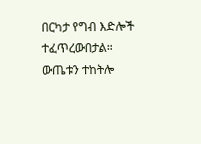በርካታ የግብ እድሎች ተፈጥረውበታል።
ውጤቱን ተከትሎ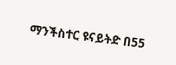ማንችስተር ዩናይትድ በ55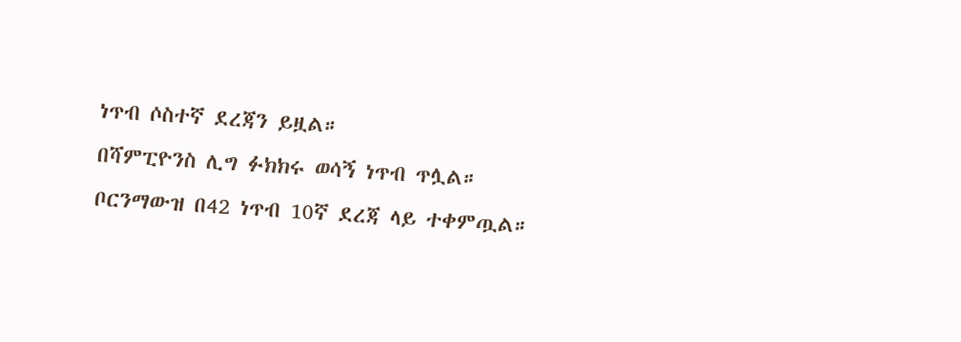ነጥብ ሶስተኛ ደረጃን ይዟል።
በሻምፒዮንስ ሊግ ፉክክሩ ወሳኝ ነጥብ ጥሏል።
ቦርንማውዝ በ42 ነጥብ 10ኛ ደረጃ ላይ ተቀምጧል።